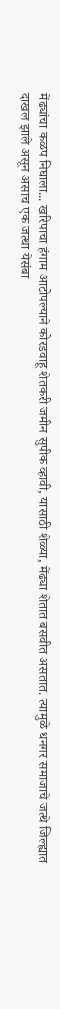मेंढ्यांचा कळप निघाला... खरिपाचा हंगाम आटोपल्याने कोरडवाहू शेतकरी जमीन सुपीक व्हावी, यासाठी शेळ्या, मेंढ्या शेतात बसवीत असतात. त्यामुळे धनगर समाजाचे जत्थे जिल्ह्यात दाखल झाले असून असाच एक जत्था येसंबा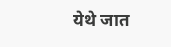येथे जात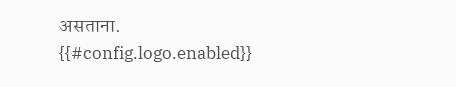असताना.
{{#config.logo.enabled}}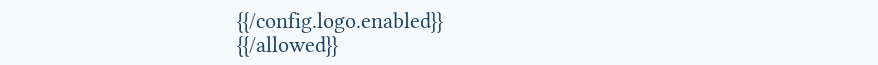{{/config.logo.enabled}}
{{/allowed}}